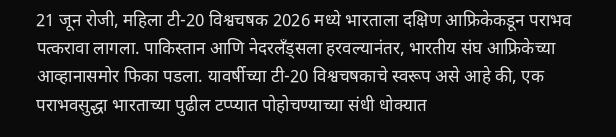21 जून रोजी, महिला टी-20 विश्वचषक 2026 मध्ये भारताला दक्षिण आफ्रिकेकडून पराभव पत्करावा लागला. पाकिस्तान आणि नेदरलँड्सला हरवल्यानंतर, भारतीय संघ आफ्रिकेच्या आव्हानासमोर फिका पडला. यावर्षीच्या टी-20 विश्वचषकाचे स्वरूप असे आहे की, एक पराभवसुद्धा भारताच्या पुढील टप्प्यात पोहोचण्याच्या संधी धोक्यात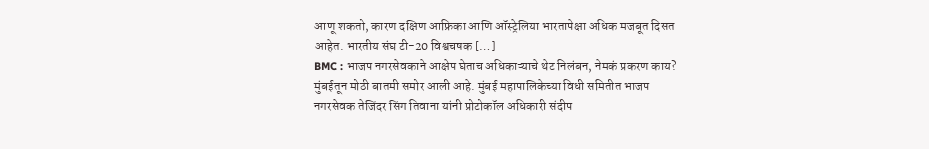आणू शकतो, कारण दक्षिण आफ्रिका आणि ऑस्ट्रेलिया भारतापेक्षा अधिक मजबूत दिसत आहेत. भारतीय संघ टी-20 विश्वचषक […]
BMC : भाजप नगरसेवकाने आक्षेप घेताच अधिकाऱ्याचे थेट निलंबन, नेमकं प्रकरण काय?
मुंबईतून मोठी बातमी समोर आली आहे. मुंबई महापालिकेच्या विधी समितीत भाजप नगरसेवक तेजिंदर सिंग तिवाना यांनी प्रोटोकॉल अधिकारी संदीप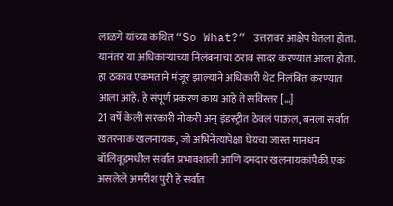लाळगे यांच्या कथित “So What?” उत्तरावर आक्षेप घेतला होता. यानंतर या अधिकाऱ्याच्या निलंबनाचा ठराव सादर करण्यात आला होता. हा ठकाव एकमताने मंजूर झाल्याने अधिकारी थेट निलंबित करण्यात आला आहे. हे संपूर्ण प्रकरण काय आहे ते सविस्तर […]
21 वर्षे केली सरकारी नोकरी अन् इंडस्ट्रीत ठेवलं पाऊल, बनला सर्वात खतरनाक खलनायक, जो अभिनेत्यापेक्षा घेयचा जास्त मानधन
बॉलिवूडमधील सर्वात प्रभावशाली आणि दमदार खलनायकांपैकी एक असलेले अमरीश पुरी हे सर्वात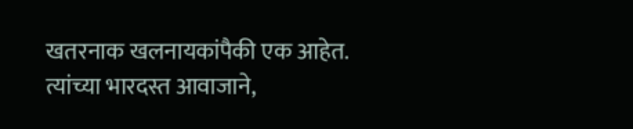खतरनाक खलनायकांपैकी एक आहेत. त्यांच्या भारदस्त आवाजाने,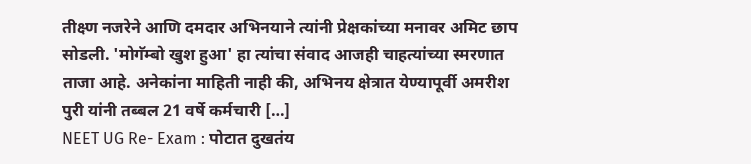तीक्ष्ण नजरेने आणि दमदार अभिनयाने त्यांनी प्रेक्षकांच्या मनावर अमिट छाप सोडली. 'मोगॅम्बो खुश हुआ' हा त्यांचा संवाद आजही चाहत्यांच्या स्मरणात ताजा आहे. अनेकांना माहिती नाही की, अभिनय क्षेत्रात येण्यापूर्वी अमरीश पुरी यांनी तब्बल 21 वर्षे कर्मचारी […]
NEET UG Re- Exam : पोटात दुखतंय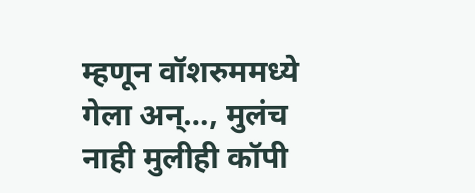म्हणून वॉशरुममध्ये गेला अन्…, मुलंच नाही मुलीही कॉपी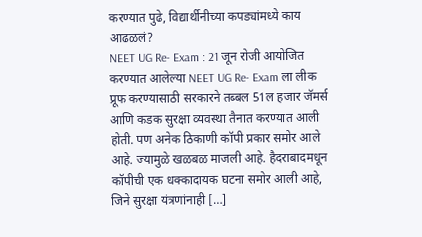करण्यात पुढे, विद्यार्थीनीच्या कपड्यांमध्ये काय आढळलं?
NEET UG Re- Exam : 21 जून रोजी आयोजित करण्यात आलेल्या NEET UG Re- Exam ला लीक प्रूफ करण्यासाठी सरकारने तब्बल 51ल हजार जॅमर्स आणि कडक सुरक्षा व्यवस्था तैनात करण्यात आली होती. पण अनेक ठिकाणी कॉपी प्रकार समोर आले आहे. ज्यामुळे खळबळ माजली आहे. हैदराबादमधून कॉपीची एक धक्कादायक घटना समोर आली आहे, जिने सुरक्षा यंत्रणांनाही […]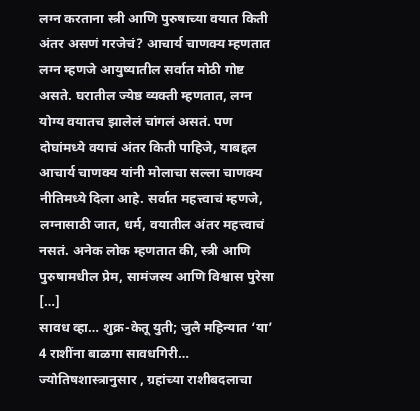लग्न करताना स्त्री आणि पुरुषाच्या वयात किती अंतर असणं गरजेचं? आचार्य चाणक्य म्हणतात
लग्न म्हणजे आयुष्यातील सर्वात मोठी गोष्ट असते. घरातील ज्येष्ठ व्यक्ती म्हणतात, लग्न योग्य वयातच झालेलं चांगलं असतं. पण दोघांमध्ये वयाचं अंतर किती पाहिजे, याबद्दल आचार्य चाणक्य यांनी मोलाचा सल्ला चाणक्य नीतिमध्ये दिला आहे. सर्वात महत्त्वाचं म्हणजे, लग्नासाठी जात, धर्म, वयातील अंतर महत्त्वाचं नसतं. अनेक लोक म्हणतात की, स्त्री आणि पुरुषामधील प्रेम, सामंजस्य आणि विश्वास पुरेसा […]
सावध व्हा… शुक्र-केतू युती; जुलै महिन्यात ‘या’ 4 राशींना बाळगा सावधगिरी…
ज्योतिषशास्त्रानुसार , ग्रहांच्या राशीबदलाचा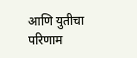आणि युतीचा परिणाम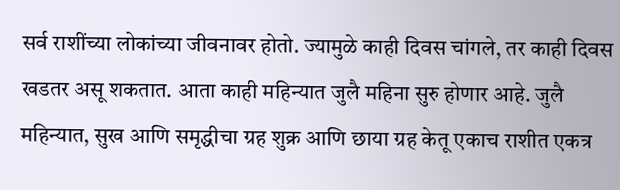सर्व राशींच्या लोकांच्या जीवनावर होतो. ज्यामुळे काही दिवस चांगले, तर काही दिवस खडतर असू शकतात. आता काही महिन्यात जुलै महिना सुरु होणार आहे. जुलै महिन्यात, सुख आणि समृद्धीचा ग्रह शुक्र आणि छाया ग्रह केतू एकाच राशीत एकत्र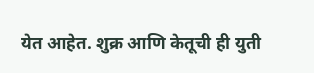येत आहेत. शुक्र आणि केतूची ही युती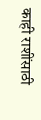काही राशींसाठी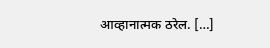आव्हानात्मक ठरेल. […]